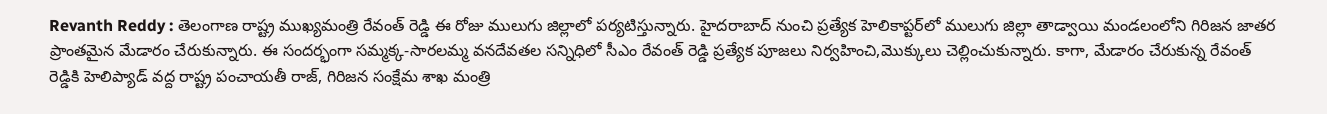Revanth Reddy : తెలంగాణ రాష్ట్ర ముఖ్యమంత్రి రేవంత్ రెడ్డి ఈ రోజు ములుగు జిల్లాలో పర్యటిస్తున్నారు. హైదరాబాద్‌ నుంచి ప్రత్యేక హెలికాప్టర్‌లో ములుగు జిల్లా తాడ్వాయి మండలంలోని గిరిజన జాతర ప్రాంతమైన మేడారం చేరుకున్నారు. ఈ సందర్భంగా సమ్మక్క-సారలమ్మ వనదేవతల సన్నిధిలో సీఎం రేవంత్ రెడ్డి ప్రత్యేక పూజలు నిర్వహించి,మొక్కులు చెల్లించుకున్నారు. కాగా, మేడారం చేరుకున్న రేవంత్‌ రెడ్డికి హెలిప్యాడ్ వద్ద రాష్ట్ర పంచాయతీ రాజ్, గిరిజన సంక్షేమ శాఖ మంత్రి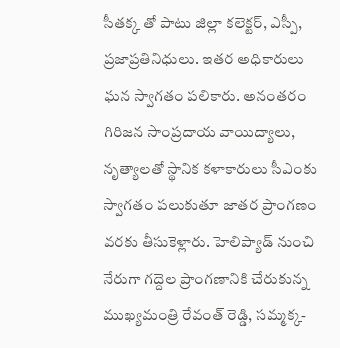సీతక్క తో పాటు జిల్లా కలెక్టర్, ఎస్పీ, ప్రజాప్రతినిధులు. ఇతర అధికారులు ఘన స్వాగతం పలికారు. అనంతరం గిరిజన సాంప్రదాయ వాయిద్యాలు, నృత్యాలతో స్థానిక కళాకారులు సీఎంకు స్వాగతం పలుకుతూ జాతర ప్రాంగణం వరకు తీసుకెళ్లారు. హెలిప్యాడ్ నుంచి నేరుగా గద్దెల ప్రాంగణానికి చేరుకున్న ముఖ్యమంత్రి రేవంత్ రెడ్డి, సమ్మక్క-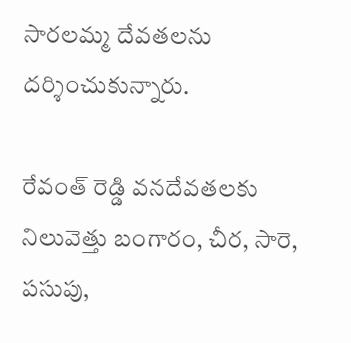సారలమ్మ దేవతలను దర్శించుకున్నారు.

రేవంత్‌ రెడ్డి వనదేవతలకు నిలువెత్తు బంగారం, చీర, సారె, పసుపు,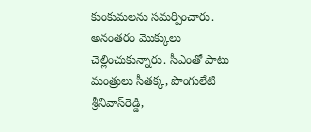కుంకుమలను సమర్పించారు. అనంతరం మొక్కులు చెల్లించుకున్నారు. సీఎంతో పాటు మంత్రులు సీతక్క, పొంగులేటి శ్రీనివాస్‌రెడ్డి,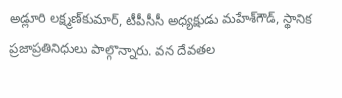అడ్లూరి లక్ష్మణ్‌కుమార్‌, టీపీసీసీ అధ్యక్షుడు మహేశ్‌గౌడ్‌, స్థానిక ప్రజాప్రతినిధులు పాల్గొన్నారు. వన దేవతల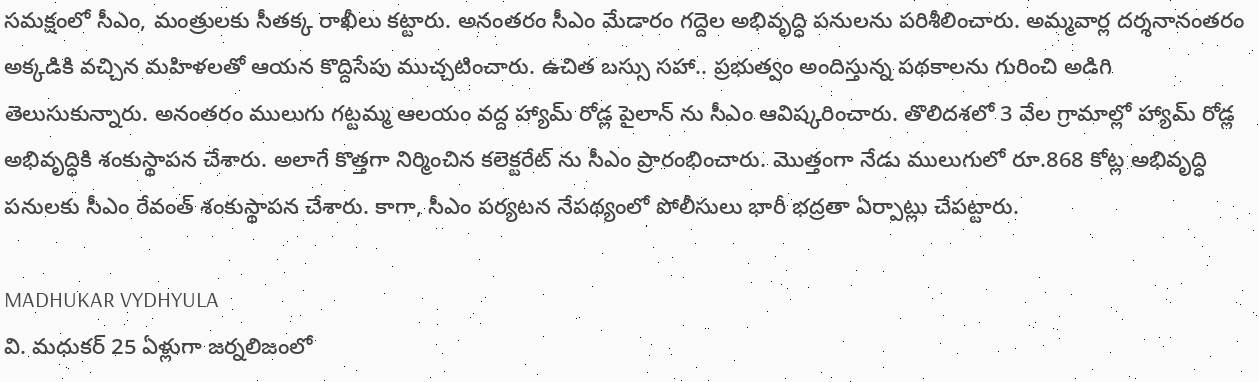సమక్షంలో సీఎం, మంత్రులకు సీతక్క రాఖీలు కట్టారు. అనంతరం సీఎం మేడారం గద్దెల అభివృద్ధి పనులను పరిశీలించారు. అమ్మవార్ల దర్శనానంతరం అక్కడికి వచ్చిన మహిళలతో ఆయన కొద్దిసేపు ముచ్చటించారు. ఉచిత బస్సు సహా.. ప్రభుత్వం అందిస్తున్న పథకాలను గురించి అడిగి తెలుసుకున్నారు. అనంతరం ములుగు గట్టమ్మ ఆలయం వద్ద హ్యామ్ రోడ్ల పైలాన్ ను సీఎం ఆవిష్కరించారు. తొలిదశలో 3 వేల గ్రామాల్లో హ్యామ్ రోడ్ల అభివృద్ధికి శంకుస్థాపన చేశారు. అలాగే కొత్తగా నిర్మించిన కలెక్టరేట్ ను సీఎం ప్రారంభించారు. మొత్తంగా నేడు ములుగులో రూ.868 కోట్ల అభివృద్ధి పనులకు సీఎం రేవంత్ శంకుస్థాపన చేశారు. కాగా, సీఎం పర్యటన నేపథ్యంలో పోలీసులు భారీ భద్రతా ఏర్పాట్లు చేపట్టారు.

MADHUKAR VYDHYULA
వి. మధుకర్‌ 25 ఏళ్లుగా జర్నలిజంలో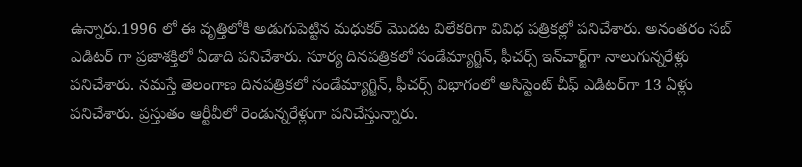ఉన్నారు.1996 లో ఈ వృత్తిలోకి అడుగుపెట్టిన మధుకర్‌ మొదట విలేకరిగా వివిధ పత్రికల్లో పనిచేశారు. అనంతరం సబ్‌ ఎడిటర్‌ గా ప్రజాశక్తిలో ఏడాది పనిచేశారు. సూర్య దినపత్రికలో సండేమ్యాగ్జిన్‌, ఫీచర్స్‌ ఇన్‌చార్జ్‌గా నాలుగున్నరేళ్లు పనిచేశారు. నమస్తే తెలంగాణ దినపత్రికలో సండేమ్యాగ్జిన్‌, ఫీచర్స్‌ విభాగంలో అసిస్టెంట్‌ చీఫ్‌ ఎడిటర్‌గా 13 ఏళ్లు పనిచేశారు. ప్రస్తుతం ఆర్టీవీలో రెండున్నరేళ్లుగా పనిచేస్తున్నారు.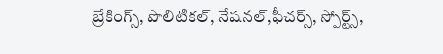బ్రేకింగ్స్, పొలిటికల్, నేషనల్,ఫీచర్స్‌, స్పోర్ట్స్,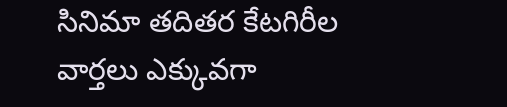సినిమా తదితర కేటగిరీల వార్తలు ఎక్కువగా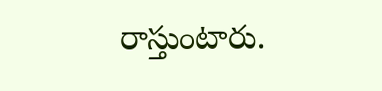రాస్తుంటారు.